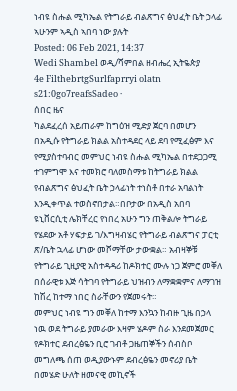ነብዩ ስሑል ሚካኤል የትግራይ ብልጽግና ፅህፈት ቤት ኃላፊ ኣሁንም ኣዲስ ኣበባ ነው ያሉት
Posted: 06 Feb 2021, 14:37
Wedi Shambel ወዲ/ሻምበል ዘብሔረ ኢትዬጵያ
4e FilthebrtgSurlfaprryi olatn s21:0go7reafsSadeo ·
ሰበር ዜና
ካልደፈረሰ አይጠራም ከግዕዝ ሚድያ ጀርባ በመሆን በአዲሱ የትግራይ ክልል አስተዳደር ላይ ደባ የሚፈፅም እና የሚያስተባብር መምህር ነብዩ ስሑል ሚካኤል በተደጋጋሚ ተገምግሞ እና ተመክሮ ባለመስማቱ ከትግራይ ክልል የብልጽግና ፅህፈት ቤት ኃላፊነት ተነስቶ በተራ አባልነት እንዲቀጥል ተወስኖበታል።በቦታው በአዲስ አበባ ዩኒቨርሲቲ ሌክቸረር የነበረ አሁን ግን ጠቅልሎ ትግራይ የሄደው አቶ ሃፍታይ ገ/እግዛብሄር የትግራይ ብልጽግና ፓርቲ ጽ/ቤት ኋላፊ ሆነው መሾማቸው ታውቋል። አብዛኞቹ የትግራይ ጊዚያዊ አስተዳዳሪ ከዶክተር ሙሉ ነጋ ጀምሮ መቐለ በሰራዊቱ እጅ ሳትገባ የትግራይ ህዝብን ለማቋቋምና ለማገዝ ከሽረ ከተማ ነበር ስራቸውን የጀመሩት።
መምህር ነብዩ ግን መቐለ ከተማ እንኳን ከብዙ ጊዜ በኃላ ነዉ ወደ ትግራይ ያመራው እዛም ሄዶም ስራ እንደመጀመር የዶክተር ደብረፅዬን ቢሮ ገብቶ ጋዜጠኞችን ሰብስቦ መግለጫ ሰጠ ወዲያውኑም ደብረፅዬን መኖሪያ ቤት በመሄድ ሁለት ዘመናዊ መኪኖች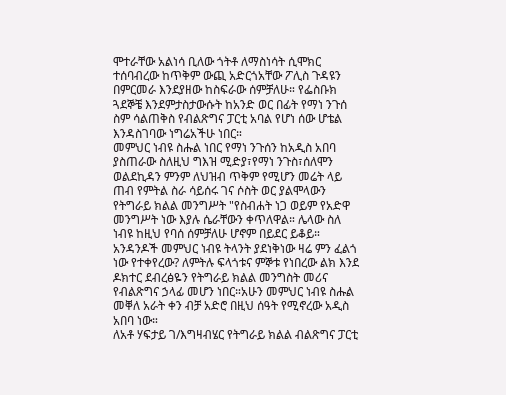ሞተራቸው አልነሳ ቢለው ጎትቶ ለማስነሳት ሲሞክር ተሰባብረው ከጥቅም ውጪ አድርጎአቸው ፖሊስ ጉዳዩን በምርመራ እንደያዘው ከስፍራው ሰምቻለሁ። የፌስቡክ ጓደኞቼ እንደምታስታውሱት ከአንድ ወር በፊት የማነ ንጉሰ ስም ሳልጠቅስ የብልጽግና ፓርቲ አባል የሆነ ሰው ሆቴል እንዳስገባው ነግሬአችሁ ነበር።
መምህር ነብዩ ስሑል ነበር የማነ ንጉሰን ከአዲስ አበባ ያስጠራው ስለዚህ ግእዝ ሚድያ፣የማነ ንጉስ፣ሰለሞን ወልደኪዳን ምንም ለህዝብ ጥቅም የሚሆን መሬት ላይ ጠብ የምትል ስራ ሳይሰሩ ገና ሶስት ወር ያልሞላውን የትግራይ ክልል መንግሥት "የስብሐት ነጋ ወይም የአድዋ መንግሥት ነው እያሉ ሴራቸውን ቀጥለዋል። ሌላው ስለ ነብዩ ከዚህ የባሰ ሰምቻለሁ ሆኖም በይደር ይቆይ። አንዳንዶች መምህር ነብዩ ትላንት ያደነቅነው ዛሬ ምን ፈልጎ ነው የተቀየረው? ለምትሉ ፍላጎቱና ምኞቱ የነበረው ልክ እንደ ዶክተር ደብረፅዬን የትግራይ ክልል መንግስት መሪና የብልጽግና ኃላፊ መሆን ነበር።አሁን መምህር ነብዩ ስሑል መቐለ አራት ቀን ብቻ አድሮ በዚህ ሰዓት የሚኖረው አዲስ አበባ ነው።
ለአቶ ሃፍታይ ገ/እግዛብሄር የትግራይ ክልል ብልጽግና ፓርቲ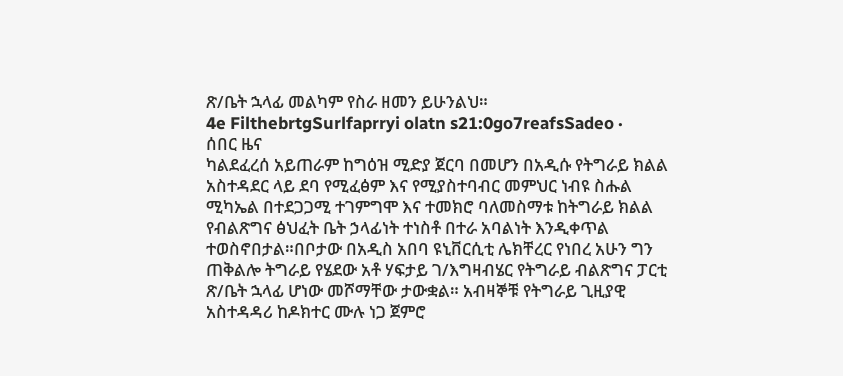ጽ/ቤት ኋላፊ መልካም የስራ ዘመን ይሁንልህ።
4e FilthebrtgSurlfaprryi olatn s21:0go7reafsSadeo ·
ሰበር ዜና
ካልደፈረሰ አይጠራም ከግዕዝ ሚድያ ጀርባ በመሆን በአዲሱ የትግራይ ክልል አስተዳደር ላይ ደባ የሚፈፅም እና የሚያስተባብር መምህር ነብዩ ስሑል ሚካኤል በተደጋጋሚ ተገምግሞ እና ተመክሮ ባለመስማቱ ከትግራይ ክልል የብልጽግና ፅህፈት ቤት ኃላፊነት ተነስቶ በተራ አባልነት እንዲቀጥል ተወስኖበታል።በቦታው በአዲስ አበባ ዩኒቨርሲቲ ሌክቸረር የነበረ አሁን ግን ጠቅልሎ ትግራይ የሄደው አቶ ሃፍታይ ገ/እግዛብሄር የትግራይ ብልጽግና ፓርቲ ጽ/ቤት ኋላፊ ሆነው መሾማቸው ታውቋል። አብዛኞቹ የትግራይ ጊዚያዊ አስተዳዳሪ ከዶክተር ሙሉ ነጋ ጀምሮ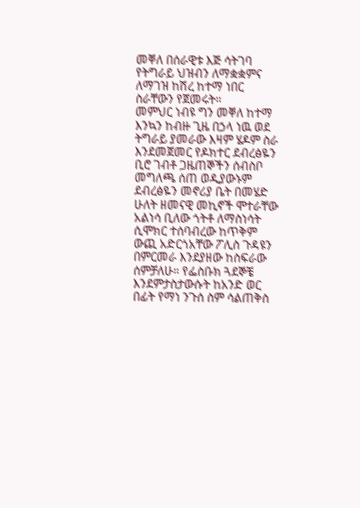መቐለ በሰራዊቱ እጅ ሳትገባ የትግራይ ህዝብን ለማቋቋምና ለማገዝ ከሽረ ከተማ ነበር ስራቸውን የጀመሩት።
መምህር ነብዩ ግን መቐለ ከተማ እንኳን ከብዙ ጊዜ በኃላ ነዉ ወደ ትግራይ ያመራው እዛም ሄዶም ስራ እንደመጀመር የዶክተር ደብረፅዬን ቢሮ ገብቶ ጋዜጠኞችን ሰብስቦ መግለጫ ሰጠ ወዲያውኑም ደብረፅዬን መኖሪያ ቤት በመሄድ ሁለት ዘመናዊ መኪኖች ሞተራቸው አልነሳ ቢለው ጎትቶ ለማስነሳት ሲሞክር ተሰባብረው ከጥቅም ውጪ አድርጎአቸው ፖሊስ ጉዳዩን በምርመራ እንደያዘው ከስፍራው ሰምቻለሁ። የፌስቡክ ጓደኞቼ እንደምታስታውሱት ከአንድ ወር በፊት የማነ ንጉሰ ስም ሳልጠቅስ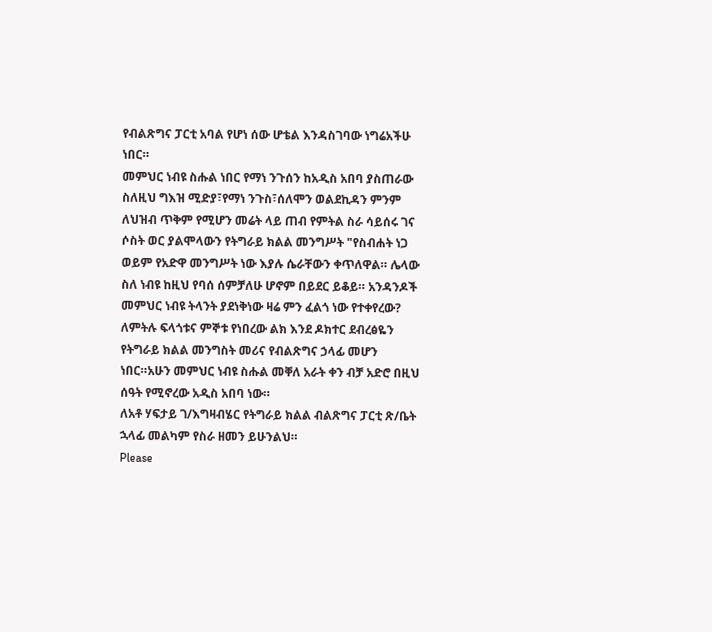የብልጽግና ፓርቲ አባል የሆነ ሰው ሆቴል እንዳስገባው ነግሬአችሁ ነበር።
መምህር ነብዩ ስሑል ነበር የማነ ንጉሰን ከአዲስ አበባ ያስጠራው ስለዚህ ግእዝ ሚድያ፣የማነ ንጉስ፣ሰለሞን ወልደኪዳን ምንም ለህዝብ ጥቅም የሚሆን መሬት ላይ ጠብ የምትል ስራ ሳይሰሩ ገና ሶስት ወር ያልሞላውን የትግራይ ክልል መንግሥት "የስብሐት ነጋ ወይም የአድዋ መንግሥት ነው እያሉ ሴራቸውን ቀጥለዋል። ሌላው ስለ ነብዩ ከዚህ የባሰ ሰምቻለሁ ሆኖም በይደር ይቆይ። አንዳንዶች መምህር ነብዩ ትላንት ያደነቅነው ዛሬ ምን ፈልጎ ነው የተቀየረው? ለምትሉ ፍላጎቱና ምኞቱ የነበረው ልክ እንደ ዶክተር ደብረፅዬን የትግራይ ክልል መንግስት መሪና የብልጽግና ኃላፊ መሆን ነበር።አሁን መምህር ነብዩ ስሑል መቐለ አራት ቀን ብቻ አድሮ በዚህ ሰዓት የሚኖረው አዲስ አበባ ነው።
ለአቶ ሃፍታይ ገ/እግዛብሄር የትግራይ ክልል ብልጽግና ፓርቲ ጽ/ቤት ኋላፊ መልካም የስራ ዘመን ይሁንልህ።
Please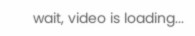wait, video is loading...